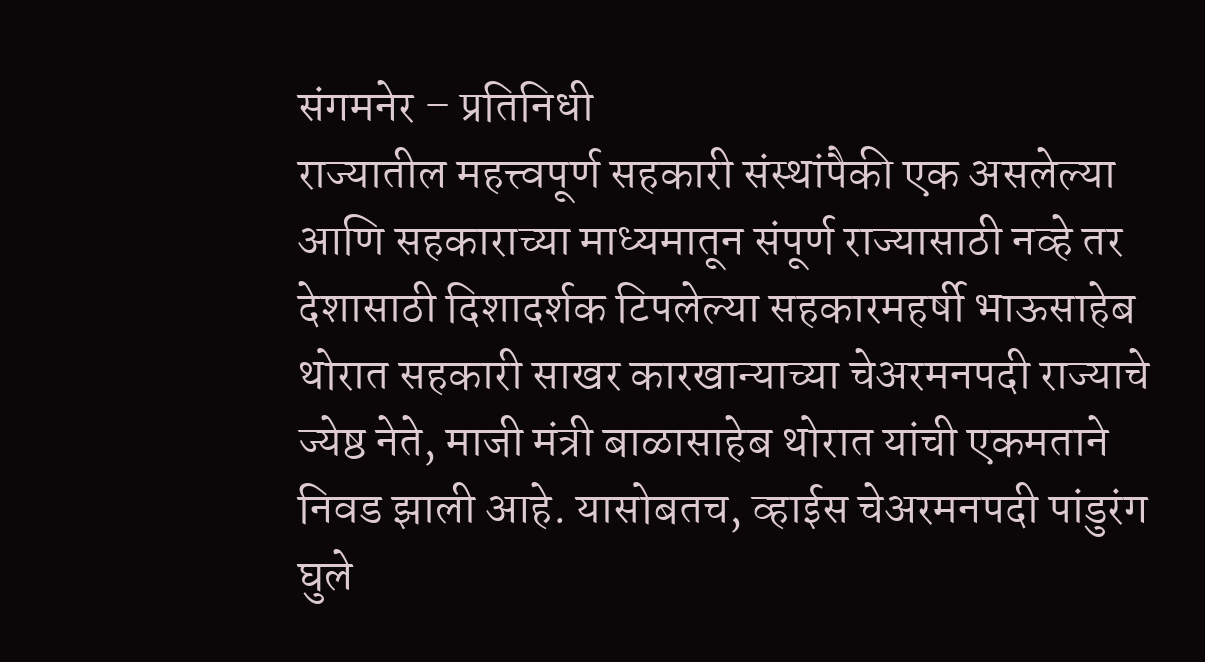संगमनेर – प्रतिनिधी
राज्यातील महत्त्वपूर्ण सहकारी संस्थांपैकी एक असलेल्या आणि सहकाराच्या माध्यमातून संपूर्ण राज्यासाठी नव्हे तर देशासाठी दिशादर्शक टिपलेल्या सहकारमहर्षी भाऊसाहेब थोरात सहकारी साखर कारखान्याच्या चेअरमनपदी राज्याचे ज्येष्ठ नेते, माजी मंत्री बाळासाहेब थोरात यांची एकमताने निवड झाली आहे. यासोबतच, व्हाईस चेअरमनपदी पांडुरंग घुले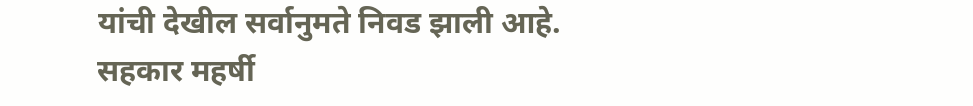यांची देखील सर्वानुमते निवड झाली आहे.
सहकार महर्षी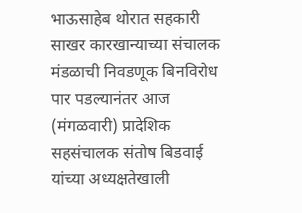भाऊसाहेब थोरात सहकारी साखर कारखान्याच्या संचालक मंडळाची निवडणूक बिनविरोध पार पडल्यानंतर आज (मंगळवारी) प्रादेशिक सहसंचालक संतोष बिडवाई यांच्या अध्यक्षतेखाली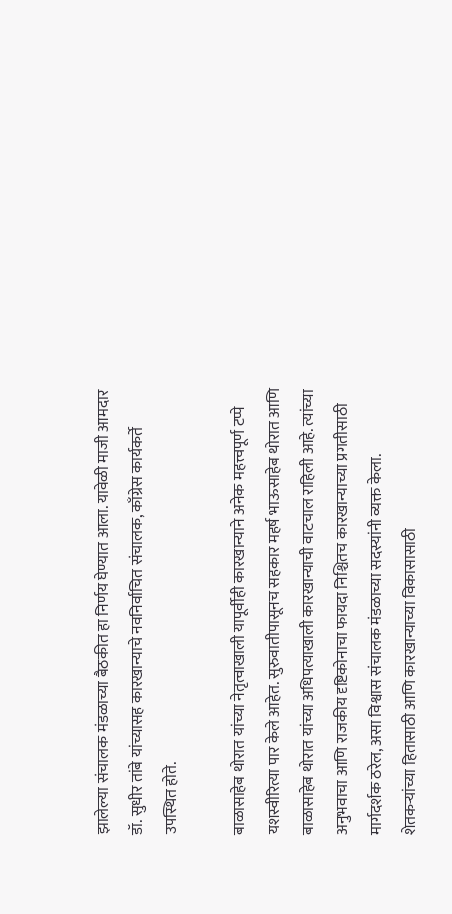झालेल्या संचालक मंडळाच्या बैठकीत हा निर्णय घेण्यात आला. यावेळी माजी आमदार डॉ. सुधीर तांबे यांच्यासह कारखान्याचे नवनिर्वाचित संचालक, काँग्रेस कार्यकर्ते उपस्थित होते.

बाळासाहेब थोरात यांच्या नेतृत्वाखाली यापूर्वीही कारखान्याने अनेक महत्त्वपूर्ण टप्पे यशस्वीरित्या पार केले आहेत. सुरुवातीपासूनच सहकार महर्ष भाऊसाहेब थोरात आणि बाळासाहेब थोरात यांच्या अधिपत्याखाली कारखान्याची वाटचाल राहिली आहे. त्यांच्या अनुभवाचा आणि राजकीय दृष्टिकोनाचा फायदा निश्चितच कारखान्याच्या प्रगतीसाठी मार्गदर्शक ठरेल, असा विश्वास संचालक मंडळाच्या सदस्यांनी व्यक्त केला. शेतकऱ्यांच्या हितासाठी आणि कारखान्याच्या विकासासाठी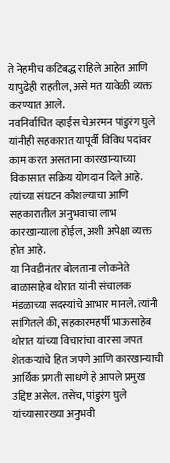ते नेहमीच कटिबद्ध राहिले आहेत आणि यापुढेही राहतील, असे मत यावेळी व्यक्त करण्यात आले.
नवनिर्वाचित व्हाईस चेअरमन पांडुरंग घुले यांनीही सहकारात यापूर्वी विविध पदांवर काम करत असताना कारखान्याच्या विकासात सक्रिय योगदान दिले आहे. त्यांच्या संघटन कौशल्याचा आणि सहकारातील अनुभवाचा लाभ कारखान्याला होईल, अशी अपेक्षा व्यक्त होत आहे.
या निवडीनंतर बोलताना लोकनेते बाळासाहेब थोरात यांनी संचालक मंडळाच्या सदस्यांचे आभार मानले. त्यांनी सांगितले की, सहकारमहर्षी भाऊसाहेब थोरात यांच्या विचारांचा वारसा जपत शेतकऱ्यांचे हित जपणे आणि कारखान्याची आर्थिक प्रगती साधणे हे आपले प्रमुख उद्दिष्ट असेल. तसेच, पांडुरंग घुले यांच्यासारख्या अनुभवी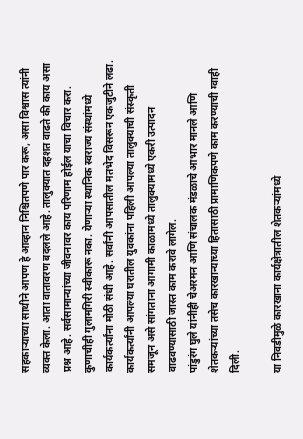सहकाऱ्याच्या साथीने आपण हे आव्हान निश्चितपणे पार करू, असा विश्वास त्यांनी व्यक्त केला. आता वातावरण बदलले आहे. तालुक्यात दहशत वाढते की काय असा प्रश्न आहे. सर्वसामान्यांच्या जीवनावर काय परिणाम होईल याचा विचार करा. कुणाचीही गुलामगिरी स्वीकारू नका. येणाऱ्या स्थानिक स्वराज्य संस्थांमध्ये कार्यकर्त्यांना मोठी संधी आहे. सर्वांनी आपसातील मतभेद विसरून एकजुटीने लढा. कार्यकर्त्यांनी आपल्या घरातील युवकांना पहिली आपल्या तालुक्याची संस्कृती समजून असे सांगताना आगामी काळामध्ये तालुक्यामध्ये एकरी उत्पादन वाढवण्यासाठी जास्त काम करावे लागेल.
पांडुरंग घुले यांनीही चेअरमन आणि संचालक मंडळाचे आभार मानले आणि शेतकऱ्यांच्या तसेच कारखान्याच्या हितासाठी प्रामाणिकपणे काम करण्याची ग्वाही दिली.

या निवडीमुळे कारखाना कार्यक्षेत्रातील शेतकऱ्यांमध्ये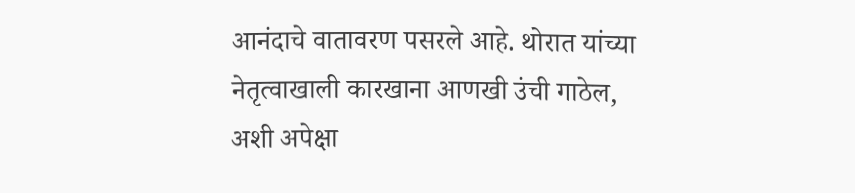आनंदाचे वातावरण पसरले आहे. थोरात यांच्या नेतृत्वाखाली कारखाना आणखी उंची गाठेल, अशी अपेक्षा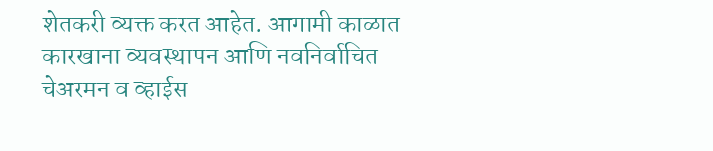शेतकरी व्यक्त करत आहेत. आगामी काळात कारखाना व्यवस्थापन आणि नवनिर्वाचित चेअरमन व व्हाईस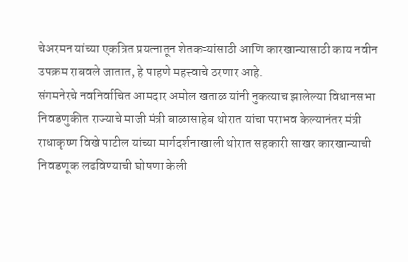चेअरमन यांच्या एकत्रित प्रयत्नातून शेतकऱ्यांसाठी आणि कारखान्यासाठी काय नवीन उपक्रम राबवले जातात, हे पाहणे महत्त्वाचे ठरणार आहे.
संगमनेरचे नवनिर्वाचित आमदार अमोल खताळ यांनी नुकत्याच झालेल्या विधानसभा निवडणुकीत राज्याचे माजी मंत्री बाळासाहेब थोरात यांचा पराभव केल्यानंतर मंत्री राधाकृष्ण विखे पाटील यांच्या मार्गदर्शनाखाली थोरात सहकारी साखर कारखान्याची निवडणूक लढविण्याची घोषणा केली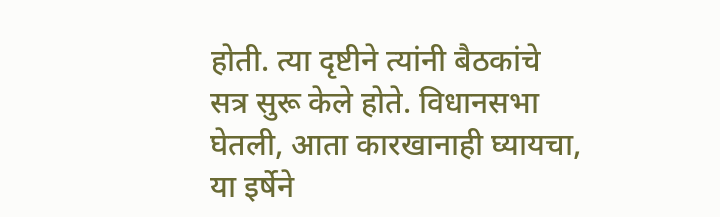होती. त्या दृष्टीने त्यांनी बैठकांचे सत्र सुरू केले होते. विधानसभा घेतली, आता कारखानाही घ्यायचा, या इर्षेने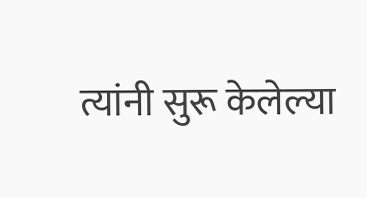त्यांनी सुरू केलेल्या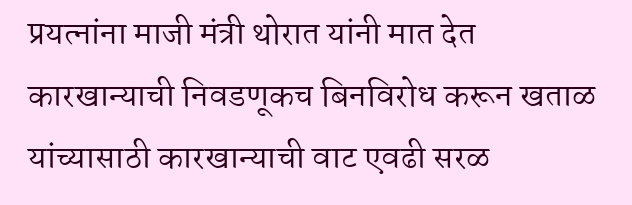प्रयत्नांना माजी मंत्री थोरात यांनी मात देत कारखान्याची निवडणूकच बिनविरोध करून खताळ यांच्यासाठी कारखान्याची वाट एवढी सरळ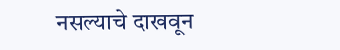नसल्याचे दाखवून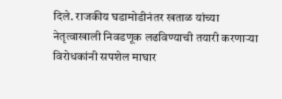दिले. राजकीय घडामोडीनंतर खताळ यांच्या नेतृत्वाखाली निवडणूक लढविण्याची तयारी करणाऱ्या विरोधकांनी सपशेल माघार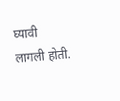घ्यावी लागली होती.